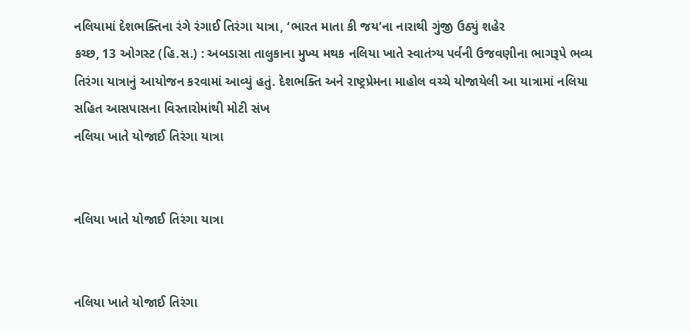નલિયામાં દેશભક્તિના રંગે રંગાઈ તિરંગા યાત્રા, ‘ભારત માતા કી જય’ના નારાથી ગુંજી ઉઠ્યું શહેર
કચ્છ, 13 ઓગસ્ટ (હિ.સ.) : અબડાસા તાલુકાના મુખ્ય મથક નલિયા ખાતે સ્વાતંત્ર્ય પર્વની ઉજવણીના ભાગરૂપે ભવ્ય તિરંગા યાત્રાનું આયોજન કરવામાં આવ્યું હતું. દેશભક્તિ અને રાષ્ટ્રપ્રેમના માહોલ વચ્ચે યોજાયેલી આ યાત્રામાં નલિયા સહિત આસપાસના વિસ્તારોમાંથી મોટી સંખ
નલિયા ખાતે યોજાઈ તિરંગા યાત્રા


નલિયા ખાતે યોજાઈ તિરંગા યાત્રા


નલિયા ખાતે યોજાઈ તિરંગા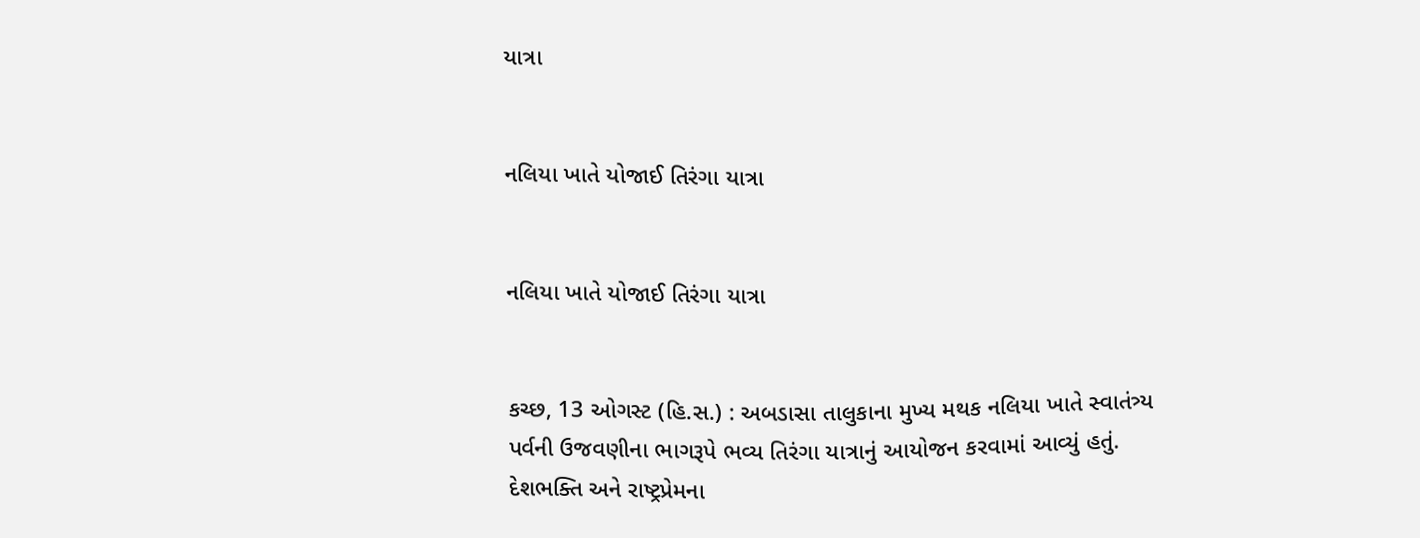યાત્રા


નલિયા ખાતે યોજાઈ તિરંગા યાત્રા


નલિયા ખાતે યોજાઈ તિરંગા યાત્રા


કચ્છ, 13 ઓગસ્ટ (હિ.સ.) : અબડાસા તાલુકાના મુખ્ય મથક નલિયા ખાતે સ્વાતંત્ર્ય પર્વની ઉજવણીના ભાગરૂપે ભવ્ય તિરંગા યાત્રાનું આયોજન કરવામાં આવ્યું હતું. દેશભક્તિ અને રાષ્ટ્રપ્રેમના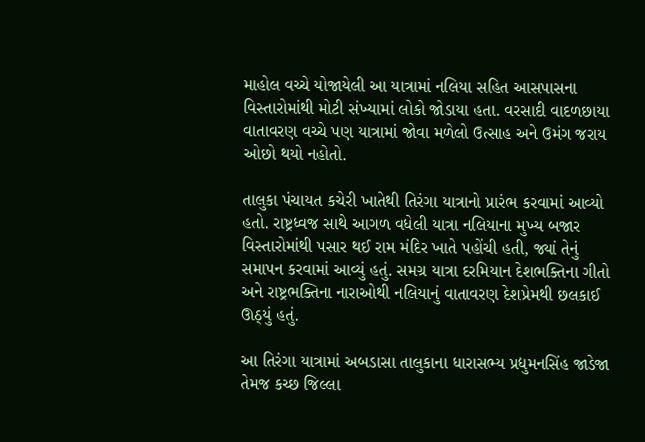માહોલ વચ્ચે યોજાયેલી આ યાત્રામાં નલિયા સહિત આસપાસના વિસ્તારોમાંથી મોટી સંખ્યામાં લોકો જોડાયા હતા. વરસાદી વાદળછાયા વાતાવરણ વચ્ચે પણ યાત્રામાં જોવા મળેલો ઉત્સાહ અને ઉમંગ જરાય ઓછો થયો નહોતો.

તાલુકા પંચાયત કચેરી ખાતેથી તિરંગા યાત્રાનો પ્રારંભ કરવામાં આવ્યો હતો. રાષ્ટ્રધ્વજ સાથે આગળ વધેલી યાત્રા નલિયાના મુખ્ય બજાર વિસ્તારોમાંથી પસાર થઈ રામ મંદિર ખાતે પહોંચી હતી, જ્યાં તેનું સમાપન કરવામાં આવ્યું હતું. સમગ્ર યાત્રા દરમિયાન દેશભક્તિના ગીતો અને રાષ્ટ્રભક્તિના નારાઓથી નલિયાનું વાતાવરણ દેશપ્રેમથી છલકાઈ ઊઠ્યું હતું.

આ તિરંગા યાત્રામાં અબડાસા તાલુકાના ધારાસભ્ય પ્રદ્યુમનસિંહ જાડેજા તેમજ કચ્છ જિલ્લા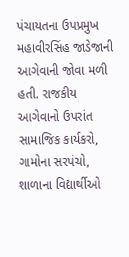પંચાયતના ઉપપ્રમુખ મહાવીરસિંહ જાડેજાની આગેવાની જોવા મળી હતી. રાજકીય આગેવાનો ઉપરાંત સામાજિક કાર્યકરો, ગામોના સરપંચો, શાળાના વિદ્યાર્થીઓ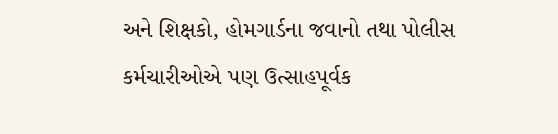અને શિક્ષકો, હોમગાર્ડના જવાનો તથા પોલીસ કર્મચારીઓએ પણ ઉત્સાહપૂર્વક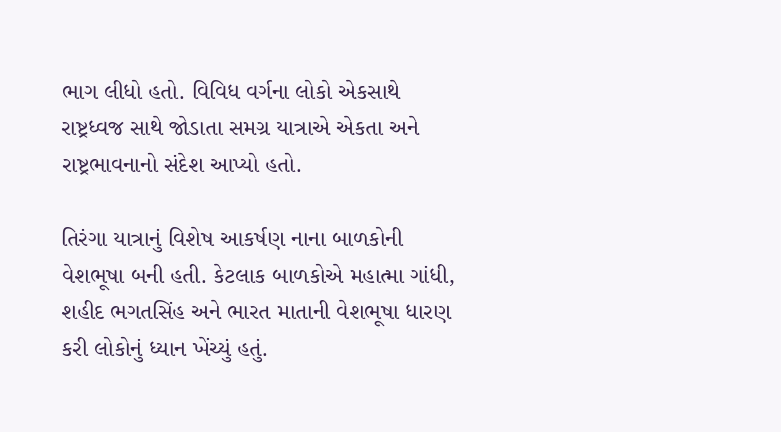ભાગ લીધો હતો. વિવિધ વર્ગના લોકો એકસાથે રાષ્ટ્રધ્વજ સાથે જોડાતા સમગ્ર યાત્રાએ એકતા અને રાષ્ટ્રભાવનાનો સંદેશ આપ્યો હતો.

તિરંગા યાત્રાનું વિશેષ આકર્ષણ નાના બાળકોની વેશભૂષા બની હતી. કેટલાક બાળકોએ મહાત્મા ગાંધી, શહીદ ભગતસિંહ અને ભારત માતાની વેશભૂષા ધારણ કરી લોકોનું ધ્યાન ખેંચ્યું હતું.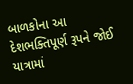બાળકોના આ દેશભક્તિપૂર્ણ રૂપને જોઈ યાત્રામાં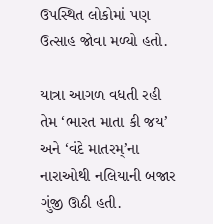ઉપસ્થિત લોકોમાં પણ ઉત્સાહ જોવા મળ્યો હતો.

યાત્રા આગળ વધતી રહી તેમ ‘ભારત માતા કી જય’ અને ‘વંદે માતરમ્’ના નારાઓથી નલિયાની બજાર ગુંજી ઊઠી હતી.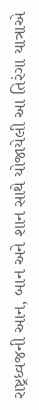રાષ્ટ્રધ્વજની આન, બાન અને શાન સાથે યોજાયેલી આ તિરંગા યાત્રાએ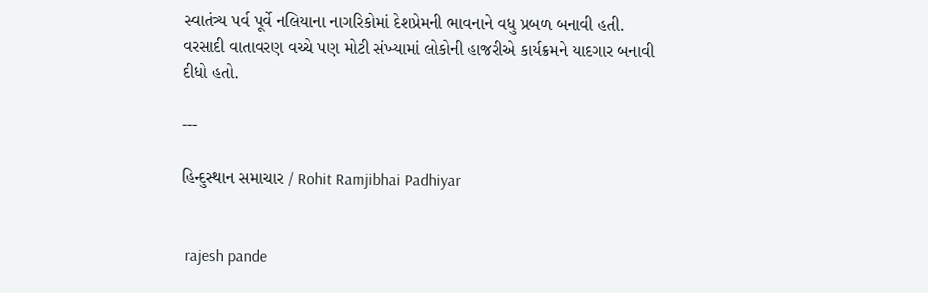સ્વાતંત્ર્ય પર્વ પૂર્વે નલિયાના નાગરિકોમાં દેશપ્રેમની ભાવનાને વધુ પ્રબળ બનાવી હતી. વરસાદી વાતાવરણ વચ્ચે પણ મોટી સંખ્યામાં લોકોની હાજરીએ કાર્યક્રમને યાદગાર બનાવી દીધો હતો.

---

હિન્દુસ્થાન સમાચાર / Rohit Ramjibhai Padhiyar


 rajesh pande